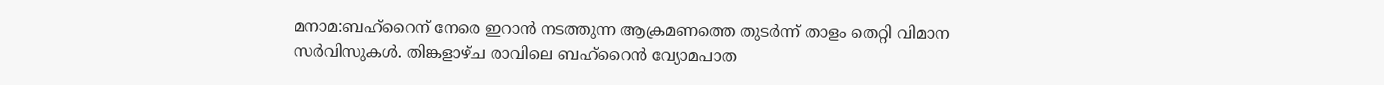മനാമ:ബഹ്റൈന് നേരെ ഇറാൻ നടത്തുന്ന ആക്രമണത്തെ തുടർന്ന് താളം തെറ്റി വിമാന സർവിസുകൾ. തിങ്കളാഴ്ച രാവിലെ ബഹ്റൈൻ വ്യോമപാത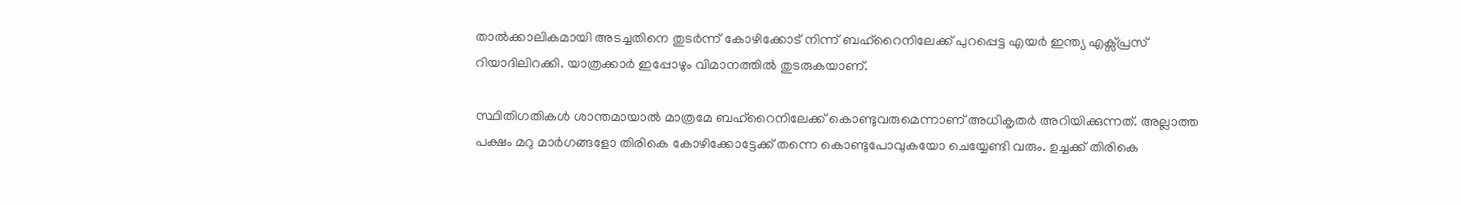താൽക്കാലികമായി അടച്ചതിനെ തുടർന്ന് കോഴിക്കോട് നിന്ന് ബഹ്റൈനിലേക്ക് പുറപ്പെട്ട എയർ ഇന്ത്യ എക്സ്പ്രസ് റിയാദിലിറക്കി. യാത്രക്കാർ ഇപ്പോഴും വിമാനത്തിൽ തുടരുകയാണ്.

സ്ഥിതിഗതികൾ ശാന്തമായാൽ മാത്രമേ ബഹ്റൈനിലേക്ക് കൊണ്ടുവരുമെന്നാണ് അധികൃതർ അറിയിക്കുന്നത്. അല്ലാത്ത പക്ഷം മറു മാർഗങ്ങളോ തിരികെ കോഴിക്കോട്ടേക്ക് തന്നെ കൊണ്ടുപോവുകയോ ചെയ്യേണ്ടി വരും. ഉച്ചക്ക് തിരികെ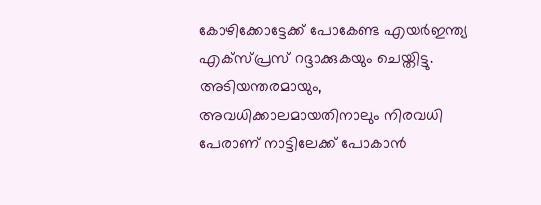കോഴിക്കോട്ടേക്ക് പോകേണ്ട എയർഇന്ത്യ എക്സ്പ്രസ് റദ്ദാക്കുകയും ചെയ്തിട്ടു. അടിയന്തരമായും, അവധിക്കാലമായതിനാലും നിരവധി പേരാണ് നാട്ടിലേക്ക് പോകാൻ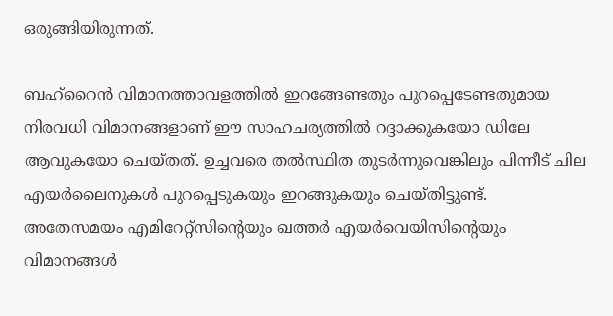ഒരുങ്ങിയിരുന്നത്.

ബഹ്റൈൻ വിമാനത്താവളത്തിൽ ഇറങ്ങേണ്ടതും പുറപ്പെടേണ്ടതുമായ നിരവധി വിമാനങ്ങളാണ് ഈ സാഹചര്യത്തിൽ റദ്ദാക്കുകയോ ഡിലേ ആവുകയോ ചെയ്തത്. ഉച്ചവരെ തൽസ്ഥിത തുടർന്നുവെങ്കിലും പിന്നീട് ചില എയർലൈനുകൾ പുറപ്പെടുകയും ഇറങ്ങുകയും ചെയ്തിട്ടുണ്ട്. അതേസമയം എമിറേറ്റ്സിന്‍റെയും ഖത്തർ എ‍യർവെയിസിന്‍റെയും വിമാനങ്ങൾ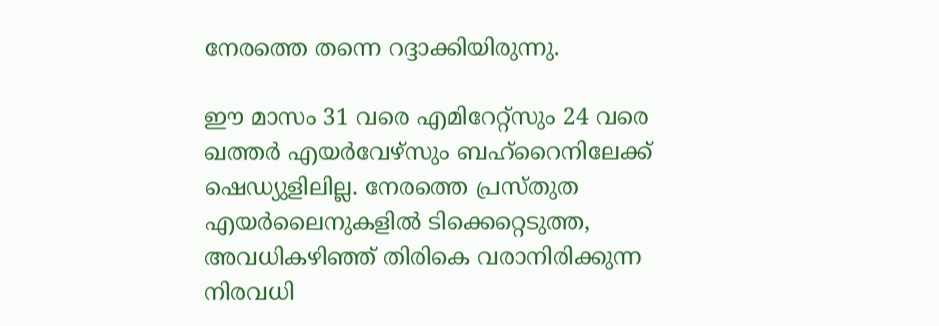നേരത്തെ തന്നെ റദ്ദാക്കിയിരുന്നു.

ഈ മാസം 31 വരെ എമിറേറ്റ്സും 24 വരെ ഖത്തർ എ‍യർവേഴ്സും ബഹ്റൈനിലേക്ക് ഷെഡ്യുളിലില്ല. നേരത്തെ പ്രസ്തുത എയർലൈനുകളിൽ ടിക്കെറ്റെടുത്ത, അവധികഴിഞ്ഞ് തിരികെ വരാനിരിക്കുന്ന നിരവധി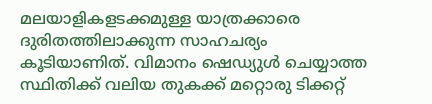മലയാളികളടക്കമുള്ള യാത്രക്കാരെ ദുരിതത്തിലാക്കുന്ന സാഹചര്യം കൂടിയാണിത്. വിമാനം ഷെഡ്യുൾ ചെയ്യാത്ത സ്ഥിതിക്ക് വലിയ തുകക്ക് മറ്റൊരു ടിക്കറ്റ്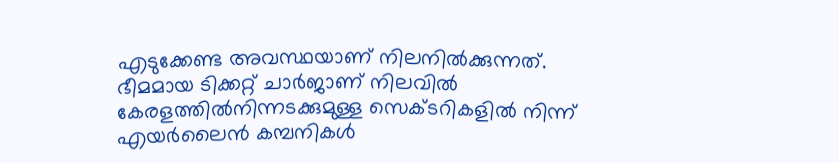എടുക്കേണ്ട അവസ്ഥയാണ് നിലനിൽക്കുന്നത്. ഭീമമായ ടിക്കറ്റ് ചാർജാണ് നിലവിൽ കേരളത്തിൽനിന്നടക്കുമുള്ള സെക്ടറികളിൽ നിന്ന് എയർലൈൻ കമ്പനികൾ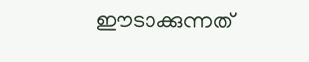ഈടാക്കുന്നത്